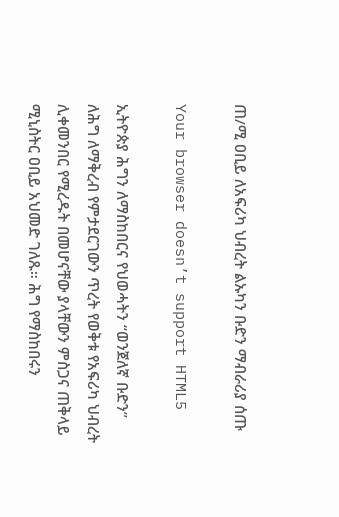ጠ/ሚ ዐቢይ ለአፍሪካ ህብረት ልኡካን ቡድን ማብራሪያ ሰጡ

Your browser doesn’t support HTML5

ኢትዮጵያ ሕግን ለማስከበርና የህወሓትን “ወንጀለኛ ቡድን” ለሕግ ለማቅረብ የምታደርገውን ጥረት የወቅቱ የአፍሪካ ህብረት ሊቀመንበር የሚረዱት በመሆናቸው ያላቸውን ምስጋና ጠቅላይ ሚኒስትር ዐቢይ አህመድ ገለጹ። ሕግ የማስከበሩን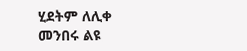ሂደትም ለሊቀ መንበሩ ልዩ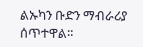ልኡካን ቡድን ማብራሪያ ሰጥተዋል።